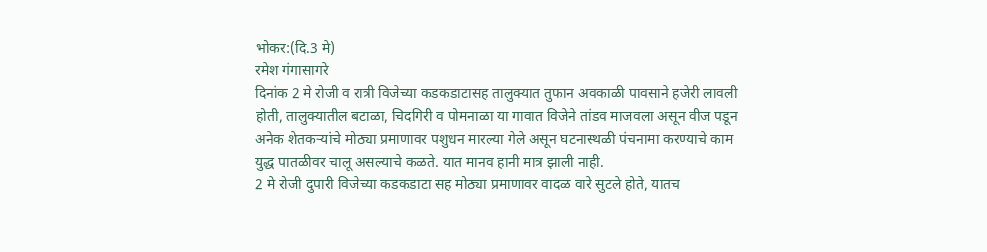भोकर:(दि.3 मे)
रमेश गंगासागरे
दिनांक 2 मे रोजी व रात्री विजेच्या कडकडाटासह तालुक्यात तुफान अवकाळी पावसाने हजेरी लावली होती, तालुक्यातील बटाळा, चिदगिरी व पोमनाळा या गावात विजेने तांडव माजवला असून वीज पडून अनेक शेतकऱ्यांचे मोठ्या प्रमाणावर पशुधन मारल्या गेले असून घटनास्थळी पंचनामा करण्याचे काम युद्ध पातळीवर चालू असल्याचे कळते. यात मानव हानी मात्र झाली नाही.
2 मे रोजी दुपारी विजेच्या कडकडाटा सह मोठ्या प्रमाणावर वादळ वारे सुटले होते, यातच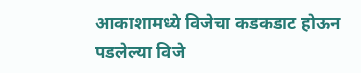आकाशामध्ये विजेचा कडकडाट होऊन पडलेल्या विजे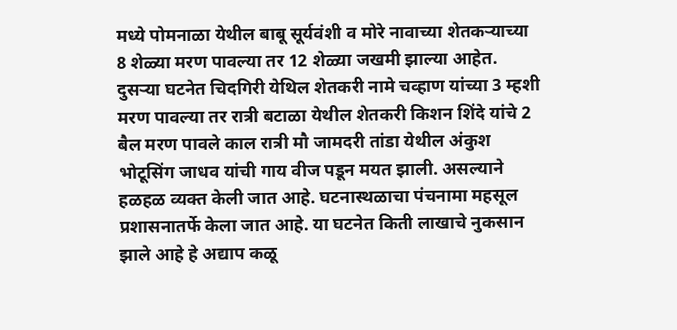मध्ये पोमनाळा येथील बाबू सूर्यवंशी व मोरे नावाच्या शेतकऱ्याच्या 8 शेळ्या मरण पावल्या तर 12 शेळ्या जखमी झाल्या आहेत. दुसऱ्या घटनेत चिदगिरी येथिल शेतकरी नामे चव्हाण यांच्या 3 म्हशी मरण पावल्या तर रात्री बटाळा येथील शेतकरी किशन शिंदे यांचे 2 बैल मरण पावले काल रात्री मौ जामदरी तांडा येथील अंकुश भोटूसिंग जाधव यांची गाय वीज पडून मयत झाली. असल्याने हळहळ व्यक्त केली जात आहे. घटनास्थळाचा पंचनामा महसूल प्रशासनातर्फे केला जात आहे. या घटनेत किती लाखाचे नुकसान झाले आहे हे अद्याप कळू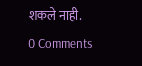शकले नाही.
0 Comments